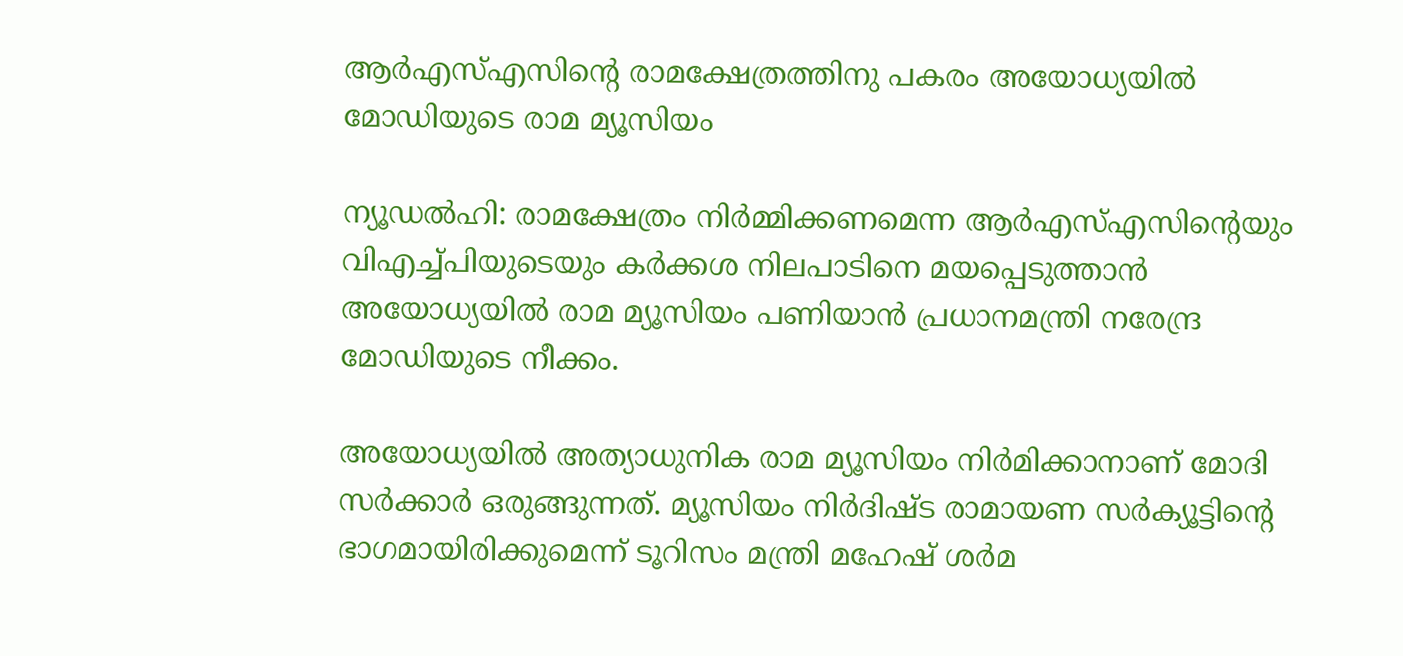ആര്‍എസ്എസിന്റെ രാമക്ഷേത്രത്തിനു പകരം അയോധ്യയില്‍ മോഡിയുടെ രാമ മ്യൂസിയം

ന്യൂഡല്‍ഹി: രാമക്ഷേത്രം നിര്‍മ്മിക്കണമെന്ന ആര്‍എസ്എസിന്റെയും വിഎച്ച്പിയുടെയും കര്‍ക്കശ നിലപാടിനെ മയപ്പെടുത്താന്‍ അയോധ്യയില്‍ രാമ മ്യൂസിയം പണിയാന്‍ പ്രധാനമന്ത്രി നരേന്ദ്ര മോഡിയുടെ നീക്കം.

അയോധ്യയില്‍ അത്യാധുനിക രാമ മ്യൂസിയം നിര്‍മിക്കാനാണ് മോദി സര്‍ക്കാര്‍ ഒരുങ്ങുന്നത്. മ്യൂസിയം നിര്‍ദിഷ്ട രാമായണ സര്‍ക്യൂട്ടിന്റെ ഭാഗമായിരിക്കുമെന്ന് ടൂറിസം മന്ത്രി മഹേഷ് ശര്‍മ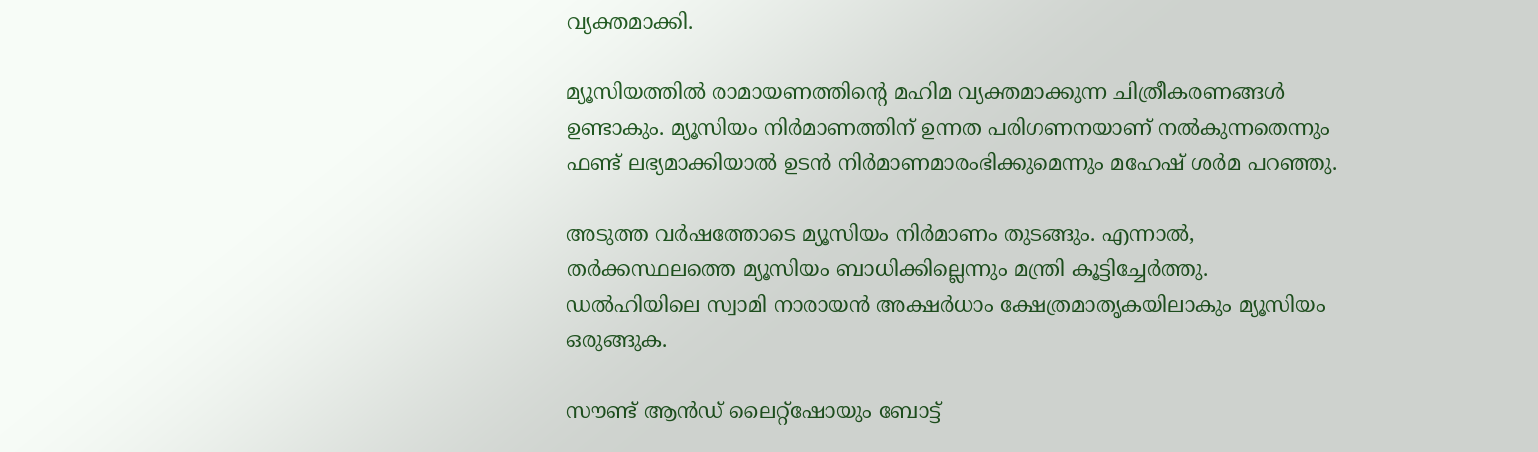വ്യക്തമാക്കി.

മ്യൂസിയത്തില്‍ രാമായണത്തിന്റെ മഹിമ വ്യക്തമാക്കുന്ന ചിത്രീകരണങ്ങള്‍ ഉണ്ടാകും. മ്യൂസിയം നിര്‍മാണത്തിന് ഉന്നത പരിഗണനയാണ് നല്‍കുന്നതെന്നും ഫണ്ട് ലഭ്യമാക്കിയാല്‍ ഉടന്‍ നിര്‍മാണമാരംഭിക്കുമെന്നും മഹേഷ് ശര്‍മ പറഞ്ഞു.

അടുത്ത വര്‍ഷത്തോടെ മ്യൂസിയം നിര്‍മാണം തുടങ്ങും. എന്നാല്‍, തര്‍ക്കസ്ഥലത്തെ മ്യൂസിയം ബാധിക്കില്ലെന്നും മന്ത്രി കൂട്ടിച്ചേര്‍ത്തു. ഡല്‍ഹിയിലെ സ്വാമി നാരായന്‍ അക്ഷര്‍ധാം ക്ഷേത്രമാതൃകയിലാകും മ്യൂസിയം ഒരുങ്ങുക.

സൗണ്ട് ആന്‍ഡ് ലൈറ്റ്‌ഷോയും ബോട്ട്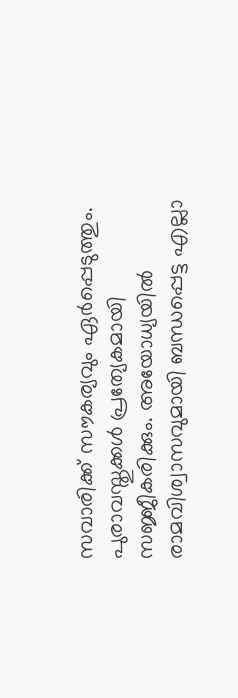സവാരിക്ക് സൗകര്യവും ഏര്‍പ്പെടുത്തും. പുരാവസ്തുക്കള്‍ പ്രത്യേകമായി സജ്ജീകരിക്കും. അയോധ്യയില്‍ രാമവിശ്വാസവുമായി ബന്ധപ്പെട്ട എല്ലാ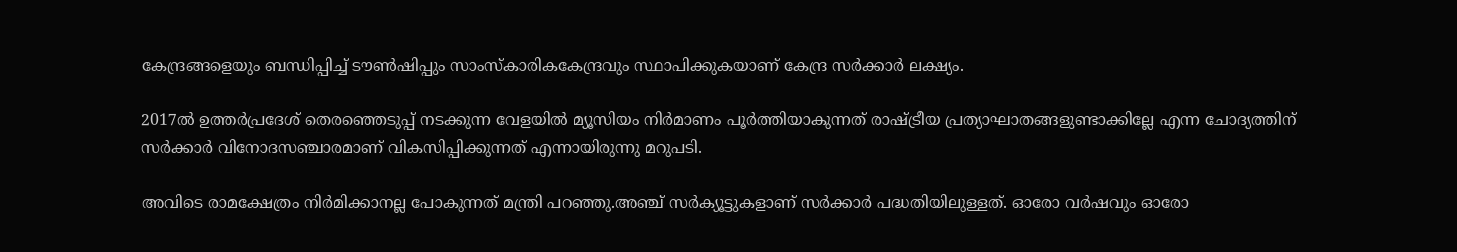കേന്ദ്രങ്ങളെയും ബന്ധിപ്പിച്ച് ടൗണ്‍ഷിപ്പും സാംസ്‌കാരികകേന്ദ്രവും സ്ഥാപിക്കുകയാണ് കേന്ദ്ര സര്‍ക്കാര്‍ ലക്ഷ്യം.

2017ല്‍ ഉത്തര്‍പ്രദേശ് തെരഞ്ഞെടുപ്പ് നടക്കുന്ന വേളയില്‍ മ്യൂസിയം നിര്‍മാണം പൂര്‍ത്തിയാകുന്നത് രാഷ്ട്രീയ പ്രത്യാഘാതങ്ങളുണ്ടാക്കില്ലേ എന്ന ചോദ്യത്തിന് സര്‍ക്കാര്‍ വിനോദസഞ്ചാരമാണ് വികസിപ്പിക്കുന്നത് എന്നായിരുന്നു മറുപടി.

അവിടെ രാമക്ഷേത്രം നിര്‍മിക്കാനല്ല പോകുന്നത് മന്ത്രി പറഞ്ഞു.അഞ്ച് സര്‍ക്യൂട്ടുകളാണ് സര്‍ക്കാര്‍ പദ്ധതിയിലുള്ളത്. ഓരോ വര്‍ഷവും ഓരോ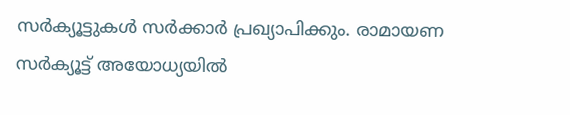സര്‍ക്യൂട്ടുകള്‍ സര്‍ക്കാര്‍ പ്രഖ്യാപിക്കും. രാമായണ സര്‍ക്യൂട്ട് അയോധ്യയില്‍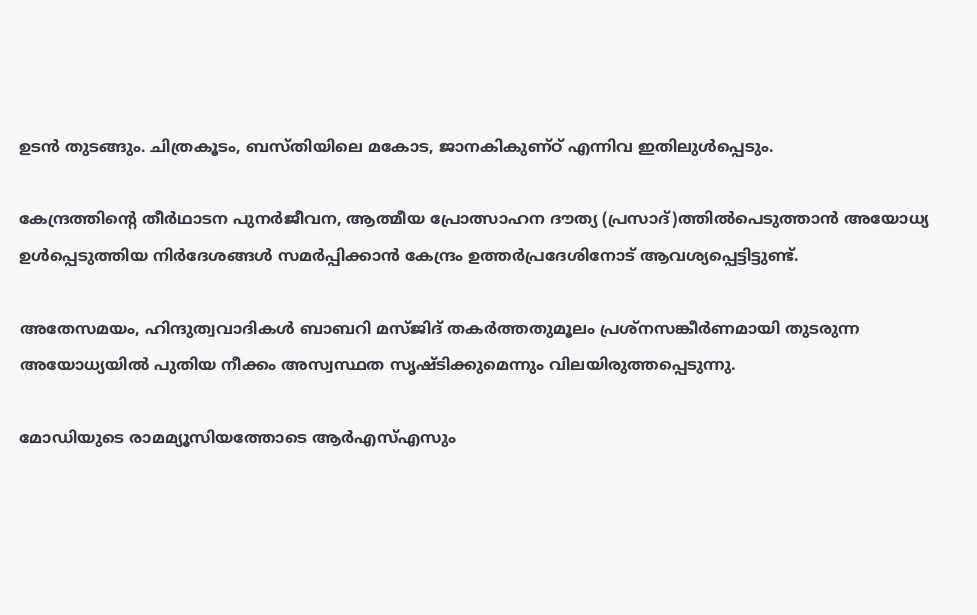ഉടന്‍ തുടങ്ങും. ചിത്രകൂടം, ബസ്തിയിലെ മകോട, ജാനകികുണ്ഠ് എന്നിവ ഇതിലുള്‍പ്പെടും.

കേന്ദ്രത്തിന്റെ തീര്‍ഥാടന പുനര്‍ജീവന, ആത്മീയ പ്രോത്സാഹന ദൗത്യ (പ്രസാദ്)ത്തില്‍പെടുത്താന്‍ അയോധ്യ ഉള്‍പ്പെടുത്തിയ നിര്‍ദേശങ്ങള്‍ സമര്‍പ്പിക്കാന്‍ കേന്ദ്രം ഉത്തര്‍പ്രദേശിനോട് ആവശ്യപ്പെട്ടിട്ടുണ്ട്.

അതേസമയം, ഹിന്ദുത്വവാദികള്‍ ബാബറി മസ്ജിദ് തകര്‍ത്തതുമൂലം പ്രശ്‌നസങ്കീര്‍ണമായി തുടരുന്ന അയോധ്യയില്‍ പുതിയ നീക്കം അസ്വസ്ഥത സൃഷ്ടിക്കുമെന്നും വിലയിരുത്തപ്പെടുന്നു.

മോഡിയുടെ രാമമ്യൂസിയത്തോടെ ആര്‍എസ്എസും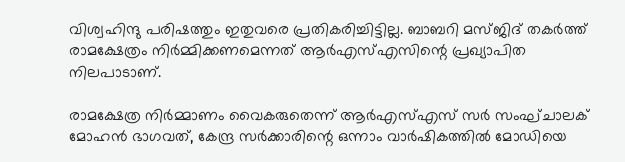വിശ്വഹിന്ദു പരിഷത്തും ഇതുവരെ പ്രതികരിച്ചിട്ടില്ല. ബാബറി മസ്ജിദ് തകര്‍ത്ത് രാമക്ഷേത്രം നിര്‍മ്മിക്കണമെന്നത് ആര്‍എസ്എസിന്റെ പ്രഖ്യാപിത നിലപാടാണ്.

രാമക്ഷേത്ര നിര്‍മ്മാണം വൈകരുതെന്ന് ആര്‍എസ്എസ് സര്‍ സംഘ്ചാലക് മോഹന്‍ ഭാഗവത്, കേന്ദ്ര സര്‍ക്കാരിന്റെ ഒന്നാം വാര്‍ഷികത്തില്‍ മോഡിയെ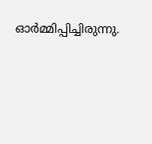ഓര്‍മ്മിപ്പിച്ചിരുന്നു.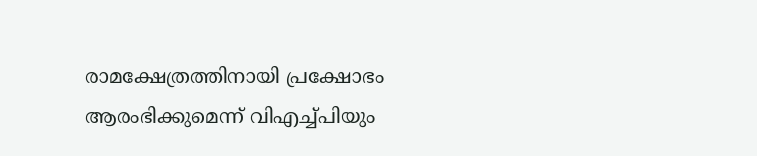രാമക്ഷേത്രത്തിനായി പ്രക്ഷോഭം ആരംഭിക്കുമെന്ന് വിഎച്ച്പിയും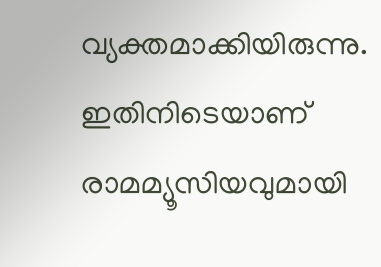വ്യക്തമാക്കിയിരുന്നു. ഇതിനിടെയാണ് രാമമ്യൂസിയവുമായി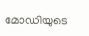മോഡിയുടെ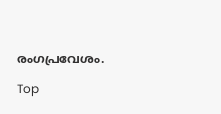രംഗപ്രവേശം.

Top